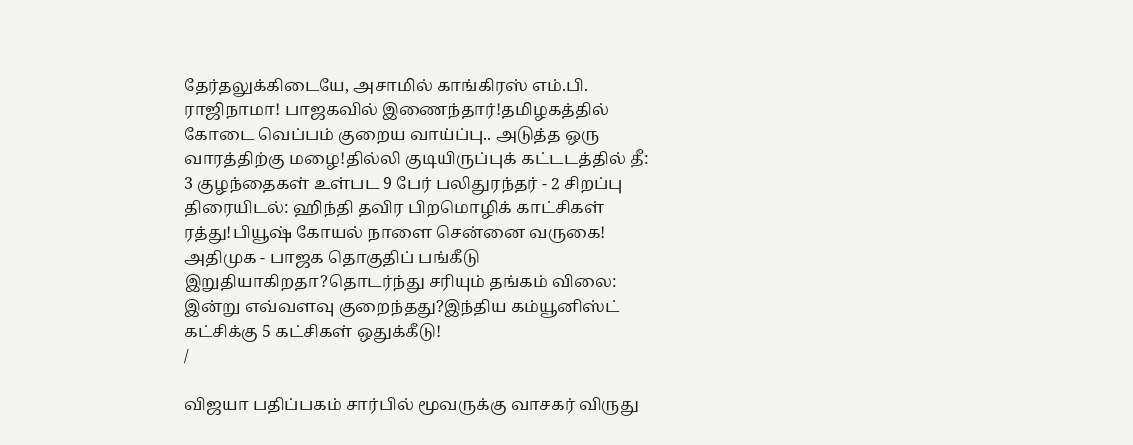தேர்தலுக்கிடையே, அசாமில் காங்கிரஸ் எம்.பி. ராஜிநாமா! பாஜகவில் இணைந்தார்!தமிழகத்தில் கோடை வெப்பம் குறைய வாய்ப்பு.. அடுத்த ஒரு வாரத்திற்கு மழை!தில்லி குடியிருப்புக் கட்டடத்தில் தீ: 3 குழந்தைகள் உள்பட 9 பேர் பலிதுரந்தர் - 2 சிறப்பு திரையிடல்: ஹிந்தி தவிர பிறமொழிக் காட்சிகள் ரத்து!பியூஷ் கோயல் நாளை சென்னை வருகை! அதிமுக - பாஜக தொகுதிப் பங்கீடு இறுதியாகிறதா?தொடர்ந்து சரியும் தங்கம் விலை: இன்று எவ்வளவு குறைந்தது?இந்திய கம்யூனிஸ்ட் கட்சிக்கு 5 கட்சிகள் ஒதுக்கீடு!
/

விஜயா பதிப்பகம் சார்பில் மூவருக்கு வாசகர் விருது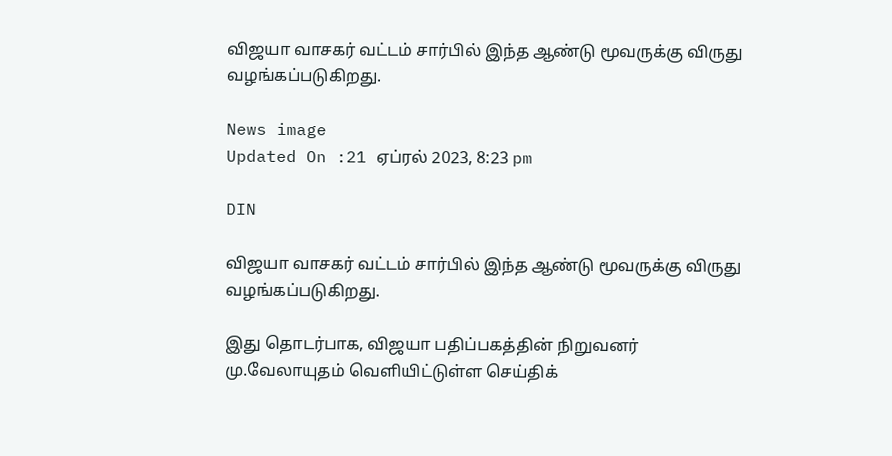விஜயா வாசகர் வட்டம் சார்பில் இந்த ஆண்டு மூவருக்கு விருது வழங்கப்படுகிறது.

News image
Updated On :21 ஏப்ரல் 2023, 8:23 pm

DIN

விஜயா வாசகர் வட்டம் சார்பில் இந்த ஆண்டு மூவருக்கு விருது வழங்கப்படுகிறது.

இது தொடர்பாக, விஜயா பதிப்பகத்தின் நிறுவனர் மு.வேலாயுதம் வெளியிட்டுள்ள செய்திக்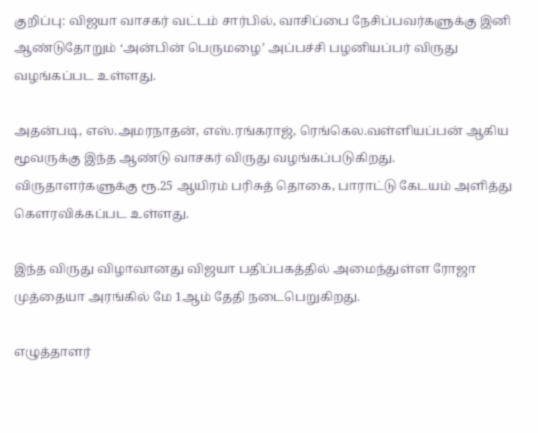குறிப்பு: விஜயா வாசகர் வட்டம் சார்பில், வாசிப்பை நேசிப்பவர்களுக்கு இனி ஆண்டுதோறும் ‘அன்பின் பெருமழை’ அப்பச்சி பழனியப்பர் விருது வழங்கப்பட உள்ளது.

அதன்படி, எஸ்.அமரநாதன், எஸ்.ரங்கராஜ், ரெங்கெல.வள்ளியப்பன் ஆகிய மூவருக்கு இந்த ஆண்டு வாசகர் விருது வழங்கப்படுகிறது. விருதாளர்களுக்கு ரூ.25 ஆயிரம் பரிசுத் தொகை, பாராட்டு கேடயம் அளித்து கௌரவிக்கப்பட உள்ளது.

இந்த விருது விழாவானது விஜயா பதிப்பகத்தில் அமைந்துள்ள ரோஜா முத்தையா அரங்கில் மே 1ஆம் தேதி நடைபெறுகிறது.

எழுத்தாளர்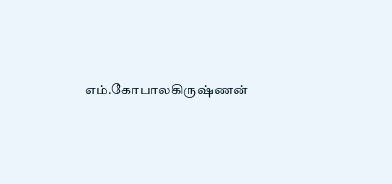எம்.கோபாலகிருஷ்ணன்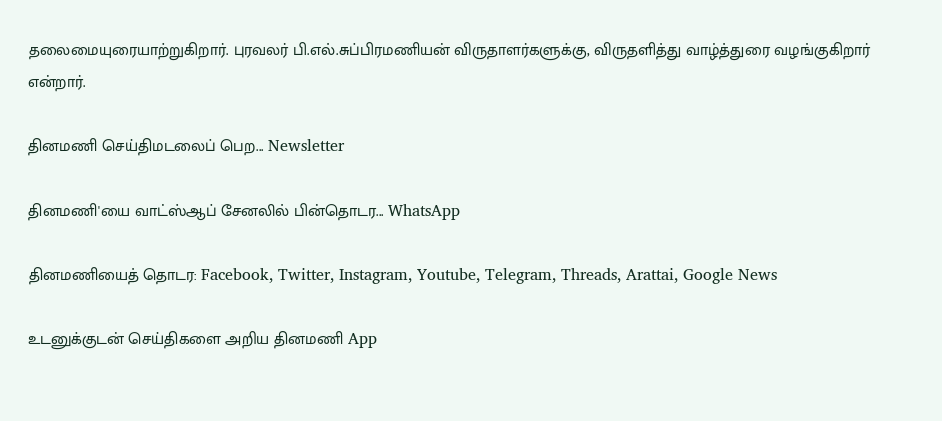தலைமையுரையாற்றுகிறார். புரவலர் பி.எல்.சுப்பிரமணியன் விருதாளர்களுக்கு, விருதளித்து வாழ்த்துரை வழங்குகிறார் என்றார்.

தினமணி செய்திமடலைப் பெற... Newsletter

தினமணி'யை வாட்ஸ்ஆப் சேனலில் பின்தொடர... WhatsApp

தினமணியைத் தொடர: Facebook, Twitter, Instagram, Youtube, Telegram, Threads, Arattai, Google News

உடனுக்குடன் செய்திகளை அறிய தினமணி App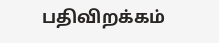பதிவிறக்கம்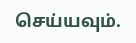செய்யவும்.